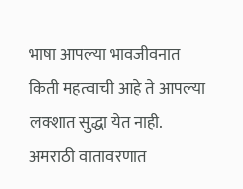भाषा आपल्या भावजीवनात किती महत्वाची आहे ते आपल्या लक्शात सुद्धा येत नाही. अमराठी वातावरणात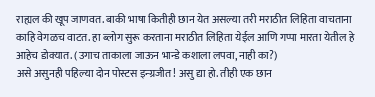राह्यल की खूप जाणवत. बाकी भाषा कितीही छान येत असल्या तरी मराठीत लिहिता वाचताना काहि वेगळच वाटत. हा ब्लोग सुरू करताना मराठीत लिहिता येईल आणि गप्पा मारता येतील हे आहेच डोक्यात. (उगाच ताकाला जाऊन भान्डे कशाला लपवा, नाही का?)
असे असुनही पहिल्या दोन पोस्टस इन्ग्रजीत! असु द्या हो. तीही एक छान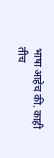भाषा आहेच की. काही तीच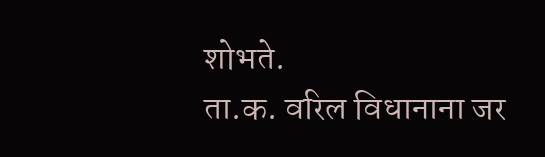शोभते.
ता.क. वरिल विधानाना जर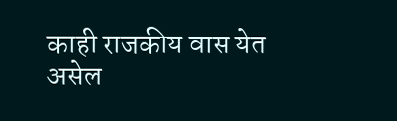काही राजकीय वास येत असेल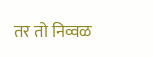तर तो निव्वळ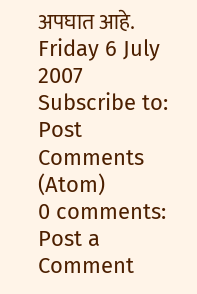अपघात आहे.
Friday 6 July 2007
Subscribe to:
Post Comments (Atom)
0 comments:
Post a Comment